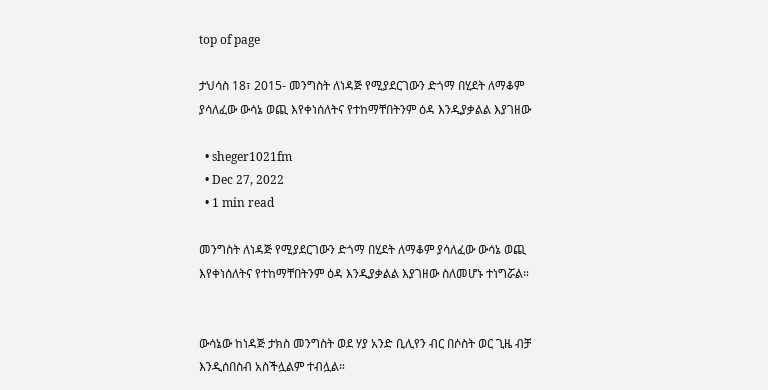top of page

ታህሳስ 18፣ 2015- መንግስት ለነዳጅ የሚያደርገውን ድጎማ በሂደት ለማቆም ያሳለፈው ውሳኔ ወጪ እየቀነሰለትና የተከማቸበትንም ዕዳ እንዲያቃልል እያገዘው

  • sheger1021fm
  • Dec 27, 2022
  • 1 min read

መንግስት ለነዳጅ የሚያደርገውን ድጎማ በሂደት ለማቆም ያሳለፈው ውሳኔ ወጪ እየቀነሰለትና የተከማቸበትንም ዕዳ እንዲያቃልል እያገዘው ስለመሆኑ ተነግሯል።


ውሳኔው ከነዳጅ ታክስ መንግስት ወደ ሃያ አንድ ቢሊየን ብር በሶስት ወር ጊዜ ብቻ እንዲሰበስብ አስችሏልም ተብሏል።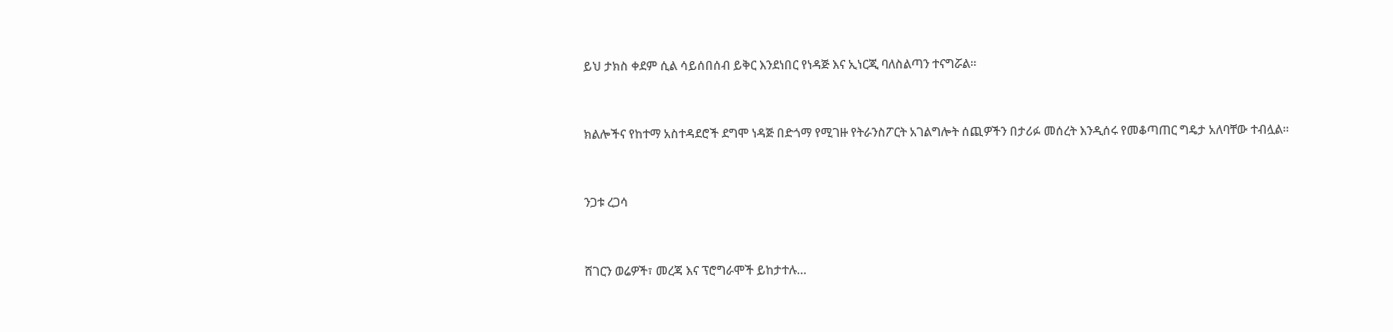ይህ ታክስ ቀደም ሲል ሳይሰበሰብ ይቅር እንደነበር የነዳጅ እና ኢነርጂ ባለስልጣን ተናግሯል።


ክልሎችና የከተማ አስተዳደሮች ደግሞ ነዳጅ በድጎማ የሚገዙ የትራንስፖርት አገልግሎት ሰጪዎችን በታሪፉ መሰረት እንዲሰሩ የመቆጣጠር ግዴታ አለባቸው ተብሏል።


ንጋቱ ረጋሳ


ሸገርን ወሬዎች፣ መረጃ እና ፕሮግራሞች ይከታተሉ…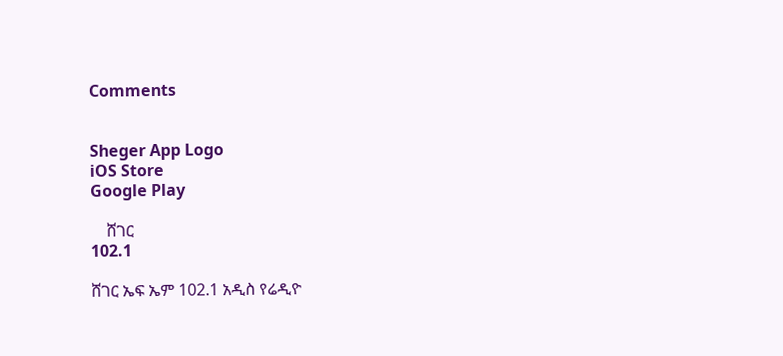Comments


Sheger App Logo
iOS Store
Google Play

    ሸገር
102.1

ሸገር ኤፍ ኤም 102.1 አዲስ የሬዲዮ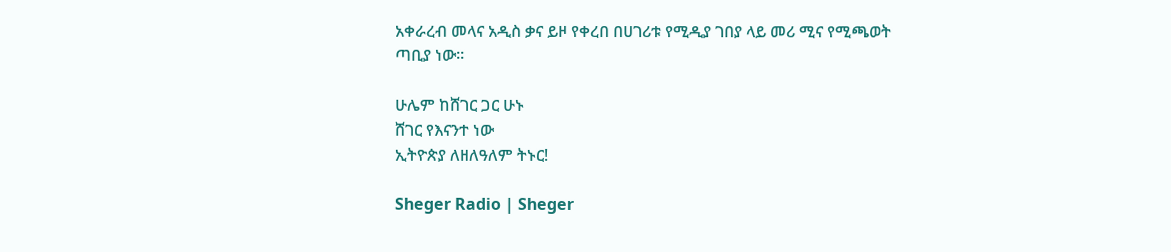አቀራረብ መላና አዲስ ቃና ይዞ የቀረበ በሀገሪቱ የሚዲያ ገበያ ላይ መሪ ሚና የሚጫወት ጣቢያ ነው፡፡

ሁሌም ከሸገር ጋር ሁኑ
ሸገር የእናንተ ነው
ኢትዮጵያ ለዘለዓለም ትኑር!

Sheger Radio | Sheger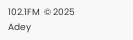102.1FM  © 2025 Adey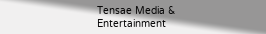Tensae Media & Entertainment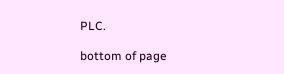PLC.

bottom of page